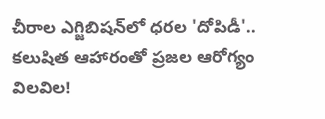చీరాల ఎగ్జిబిషన్‌లో ధరల 'దోపిడీ'.. కలుషిత ఆహారంతో ప్రజల ఆరోగ్యం విలవిల!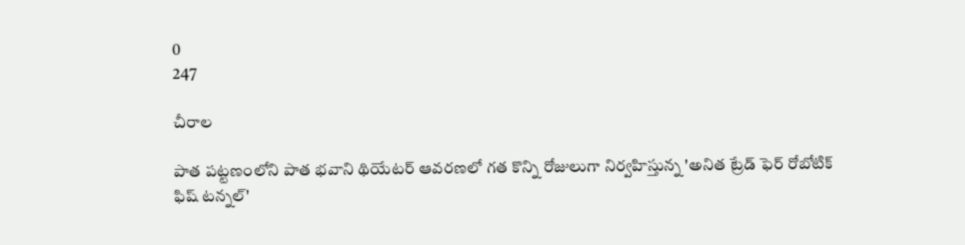0
247

చీరాల

పాత పట్టణంలోని పాత భవాని థియేటర్ ఆవరణలో గత కొన్ని రోజులుగా నిర్వహిస్తున్న 'అనిత ట్రేడ్ ఫెర్ రోబోటిక్ ఫిష్ టన్నల్'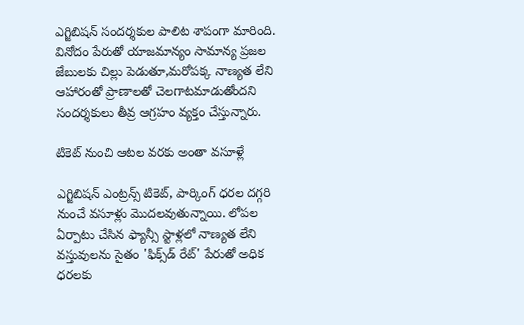ఎగ్జిబిషన్ సందర్శకుల పాలిట శాపంగా మారింది. వినోదం పేరుతో యాజమాన్యం సామాన్య ప్రజల జేబులకు చిల్లు పెడుతూ,మరోపక్క నాణ్యత లేని ఆహారంతో ప్రాణాలతో చెలగాటమాడుతోందని సందర్శకులు తీవ్ర ఆగ్రహం వ్యక్తం చేస్తున్నారు.

టికెట్ నుంచి ఆటల వరకు అంతా వసూళ్లే

ఎగ్జిబిషన్ ఎంట్రన్స్ టికెట్, పార్కింగ్ ధరల దగ్గరి నుంచే వసూళ్లు మొదలవుతున్నాయి. లోపల ఏర్పాటు చేసిన ఫ్యాన్సీ స్టాళ్లలో నాణ్యత లేని వస్తువులను సైతం 'ఫిక్స్‌డ్ రేట్' పేరుతో అధిక ధరలకు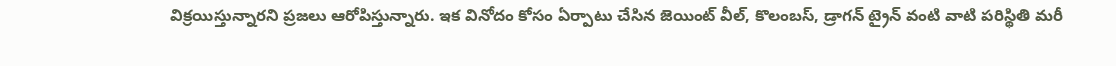విక్రయిస్తున్నారని ప్రజలు ఆరోపిస్తున్నారు. ఇక వినోదం కోసం ఏర్పాటు చేసిన జెయింట్ వీల్, కొలంబస్, డ్రాగన్ ట్రైన్ వంటి వాటి పరిస్థితి మరీ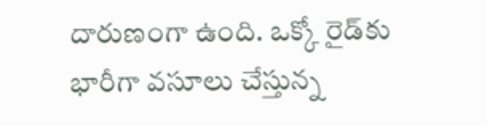దారుణంగా ఉంది. ఒక్కో రైడ్‌కు భారీగా వసూలు చేస్తున్న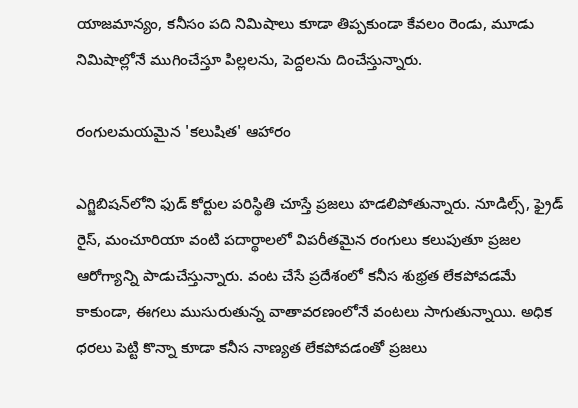యాజమాన్యం, కనీసం పది నిమిషాలు కూడా తిప్పకుండా కేవలం రెండు, మూడు నిమిషాల్లోనే ముగించేస్తూ పిల్లలను, పెద్దలను దించేస్తున్నారు.

రంగులమయమైన 'కలుషిత' ఆహారం

ఎగ్జిబిషన్‌లోని ఫుడ్ కోర్టుల పరిస్థితి చూస్తే ప్రజలు హడలిపోతున్నారు. నూడిల్స్, ఫ్రైడ్ రైస్, మంచూరియా వంటి పదార్థాలలో విపరీతమైన రంగులు కలుపుతూ ప్రజల ఆరోగ్యాన్ని పాడుచేస్తున్నారు. వంట చేసే ప్రదేశంలో కనీస శుభ్రత లేకపోవడమే కాకుండా, ఈగలు ముసురుతున్న వాతావరణంలోనే వంటలు సాగుతున్నాయి. అధిక ధరలు పెట్టి కొన్నా కూడా కనీస నాణ్యత లేకపోవడంతో ప్రజలు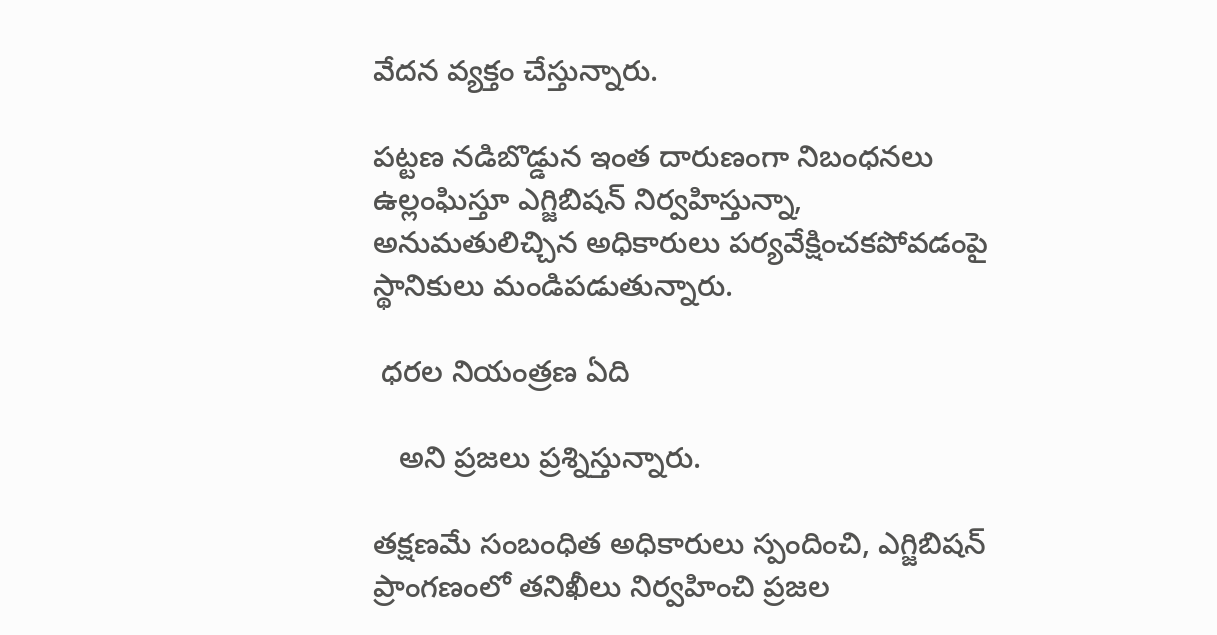వేదన వ్యక్తం చేస్తున్నారు.

పట్టణ నడిబొడ్డున ఇంత దారుణంగా నిబంధనలు ఉల్లంఘిస్తూ ఎగ్జిబిషన్ నిర్వహిస్తున్నా, అనుమతులిచ్చిన అధికారులు పర్యవేక్షించకపోవడంపై స్థానికులు మండిపడుతున్నారు.

 ధరల నియంత్రణ ఏది

   అని ప్రజలు ప్రశ్నిస్తున్నారు.

తక్షణమే సంబంధిత అధికారులు స్పందించి, ఎగ్జిబిషన్ ప్రాంగణంలో తనిఖీలు నిర్వహించి ప్రజల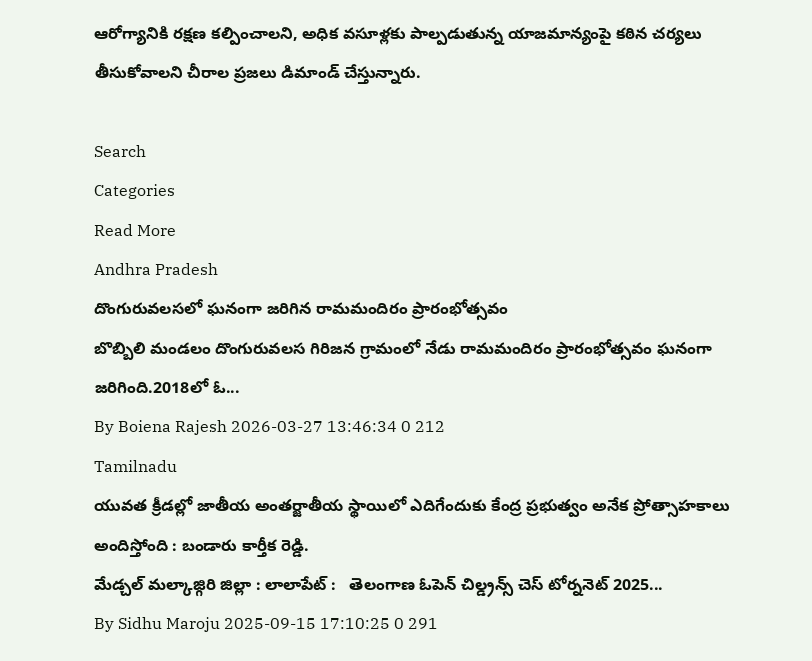ఆరోగ్యానికి రక్షణ కల్పించాలని, అధిక వసూళ్లకు పాల్పడుతున్న యాజమాన్యంపై కఠిన చర్యలు తీసుకోవాలని చీరాల ప్రజలు డిమాండ్ చేస్తున్నారు.

Search
Categories
Read More
Andhra Pradesh
దొంగురువలసలో ఘనంగా జరిగిన రామమందిరం ప్రారంభోత్సవం
బొబ్బిలి మండలం దొంగురువలస గిరిజన గ్రామంలో నేడు రామమందిరం ప్రారంభోత్సవం ఘనంగా జరిగింది.2018లో ఓ...
By Boiena Rajesh 2026-03-27 13:46:34 0 212
Tamilnadu
యువత క్రీడల్లో జాతీయ అంతర్జాతీయ స్థాయిలో ఎదిగేందుకు కేంద్ర ప్రభుత్వం అనేక ప్రోత్సాహకాలు అందిస్తోంది : బండారు కార్తీక రెడ్డి.
మేడ్చల్ మల్కాజ్గిరి జిల్లా : లాలాపేట్ :   తెలంగాణ ఓపెన్ చిల్డ్రన్స్ చెస్ టోర్ననెట్ 2025...
By Sidhu Maroju 2025-09-15 17:10:25 0 291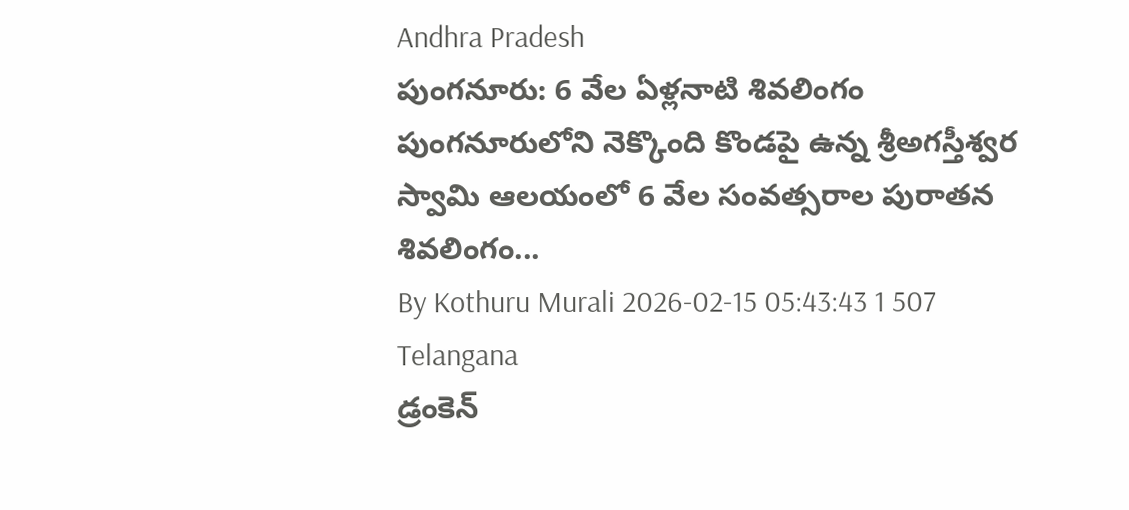Andhra Pradesh
పుంగనూరు: 6 వేల ఏళ్లనాటి శివలింగం
పుంగనూరులోని నెక్కొంది కొండపై ఉన్న శ్రీఅగస్తీశ్వర స్వామి ఆలయంలో 6 వేల సంవత్సరాల పురాతన శివలింగం...
By Kothuru Murali 2026-02-15 05:43:43 1 507
Telangana
డ్రంకెన్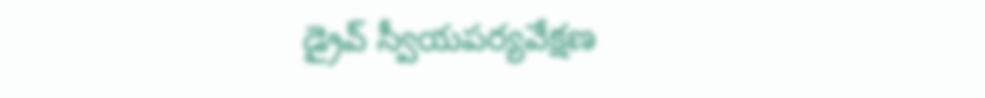డ్రైవ్ స్వీయపర్యవేక్షణ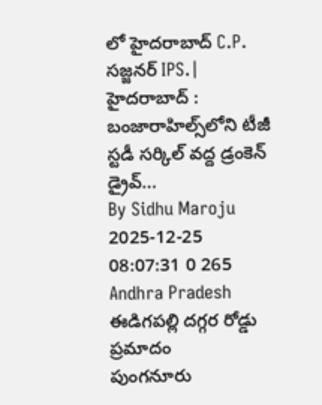లో హైదరాబాద్ C.P. సజ్జనర్ IPS.|
హైదరాబాద్ : బంజారాహిల్స్‌లోని టీజీ స్టడీ సర్కిల్‌ వద్ద డ్రంకెన్‌ డ్రైవ్‌...
By Sidhu Maroju 2025-12-25 08:07:31 0 265
Andhra Pradesh
ఈడిగపల్లి దగ్గర రోడ్డు ప్రమాదం
పుంగనూరు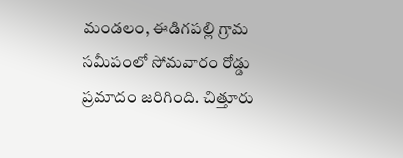మండలం, ఈడిగపల్లి గ్రామ సమీపంలో సోమవారం రోడ్డు ప్రమాదం జరిగింది. చిత్తూరు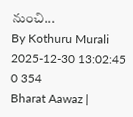నుంచి...
By Kothuru Murali 2025-12-30 13:02:45 0 354
Bharat Aawaz |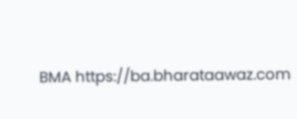BMA https://ba.bharataawaz.com